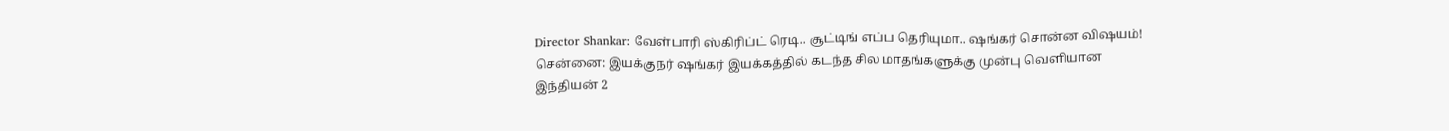Director Shankar: வேள்பாரி ஸ்கிரிப்ட் ரெடி.. சூட்டிங் எப்ப தெரியுமா.. ஷங்கர் சொன்ன விஷயம்!
சென்னை: இயக்குநர் ஷங்கர் இயக்கத்தில் கடந்த சில மாதங்களுக்கு முன்பு வெளியான இந்தியன் 2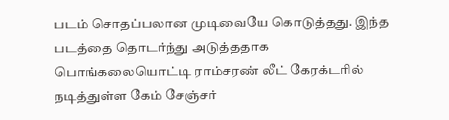படம் சொதப்பலான முடிவையே கொடுத்தது. இந்த படத்தை தொடர்ந்து அடுத்ததாக பொங்கலையொட்டி ராம்சரண் லீட் கேரக்டரில் நடித்துள்ள கேம் சேஞ்சர்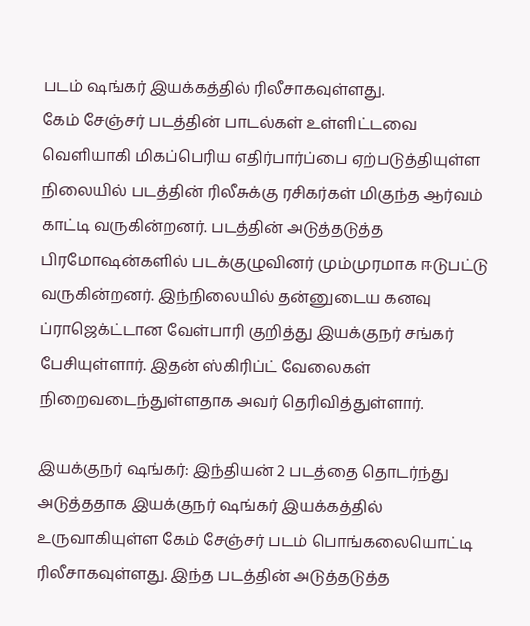படம் ஷங்கர் இயக்கத்தில் ரிலீசாகவுள்ளது.
கேம் சேஞ்சர் படத்தின் பாடல்கள் உள்ளிட்டவை வெளியாகி மிகப்பெரிய எதிர்பார்ப்பை ஏற்படுத்தியுள்ள நிலையில் படத்தின் ரிலீசுக்கு ரசிகர்கள் மிகுந்த ஆர்வம் காட்டி வருகின்றனர். படத்தின் அடுத்தடுத்த பிரமோஷன்களில் படக்குழுவினர் மும்முரமாக ஈடுபட்டு வருகின்றனர். இந்நிலையில் தன்னுடைய கனவு ப்ராஜெக்ட்டான வேள்பாரி குறித்து இயக்குநர் சங்கர் பேசியுள்ளார். இதன் ஸ்கிரிப்ட் வேலைகள் நிறைவடைந்துள்ளதாக அவர் தெரிவித்துள்ளார்.

இயக்குநர் ஷங்கர்: இந்தியன் 2 படத்தை தொடர்ந்து அடுத்ததாக இயக்குநர் ஷங்கர் இயக்கத்தில் உருவாகியுள்ள கேம் சேஞ்சர் படம் பொங்கலையொட்டி ரிலீசாகவுள்ளது. இந்த படத்தின் அடுத்தடுத்த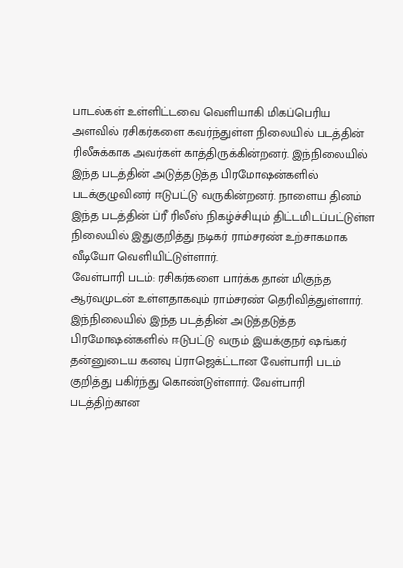பாடல்கள் உள்ளிட்டவை வெளியாகி மிகப்பெரிய அளவில் ரசிகர்களை கவர்ந்துள்ள நிலையில் படத்தின் ரிலீசுக்காக அவர்கள் காத்திருக்கின்றனர். இந்நிலையில் இந்த படத்தின் அடுத்தடுத்த பிரமோஷன்களில் படக்குழுவினர் ஈடுபட்டு வருகின்றனர். நாளைய தினம் இந்த படத்தின் ப்ரீ ரிலீஸ் நிகழ்ச்சியும் திட்டமிடப்பட்டுள்ள நிலையில் இதுகுறித்து நடிகர் ராம்சரண் உற்சாகமாக வீடியோ வெளியிட்டுள்ளார்.
வேள்பாரி படம்: ரசிகர்களை பார்க்க தான் மிகுந்த ஆர்வமுடன் உள்ளதாகவும் ராம்சரண் தெரிவித்துள்ளார். இந்நிலையில் இந்த படத்தின் அடுத்தடுத்த பிரமோஷன்களில் ஈடுபட்டு வரும் இயக்குநர் ஷங்கர் தன்னுடைய கனவு ப்ராஜெக்ட்டான வேள்பாரி படம் குறித்து பகிர்ந்து கொண்டுள்ளார். வேள்பாரி படத்திற்கான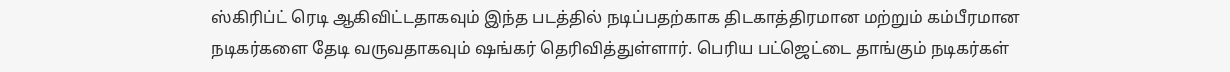ஸ்கிரிப்ட் ரெடி ஆகிவிட்டதாகவும் இந்த படத்தில் நடிப்பதற்காக திடகாத்திரமான மற்றும் கம்பீரமான நடிகர்களை தேடி வருவதாகவும் ஷங்கர் தெரிவித்துள்ளார். பெரிய பட்ஜெட்டை தாங்கும் நடிகர்கள்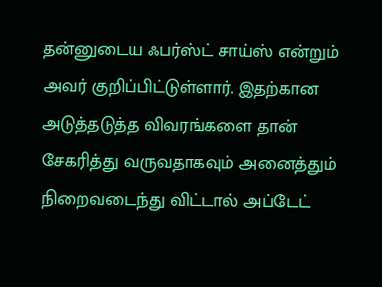தன்னுடைய ஃபர்ஸ்ட் சாய்ஸ் என்றும் அவர் குறிப்பிட்டுள்ளார். இதற்கான அடுத்தடுத்த விவரங்களை தான் சேகரித்து வருவதாகவும் அனைத்தும் நிறைவடைந்து விட்டால் அப்டேட்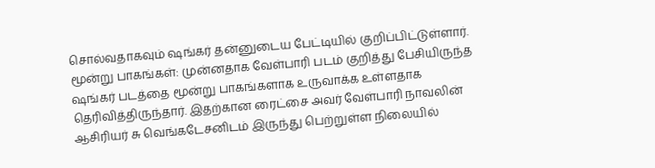சொல்வதாகவும் ஷங்கர் தன்னுடைய பேட்டியில் குறிப்பிட்டுள்ளார்.
மூன்று பாகங்கள்: முன்னதாக வேள்பாரி படம் குறித்து பேசியிருந்த ஷங்கர் படத்தை மூன்று பாகங்களாக உருவாக்க உள்ளதாக தெரிவித்திருந்தார். இதற்கான ரைட்சை அவர் வேள்பாரி நாவலின் ஆசிரியர் சு வெங்கடேசனிடம் இருந்து பெற்றுள்ள நிலையில்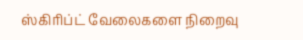ஸ்கிரிப்ட் வேலைகளை நிறைவு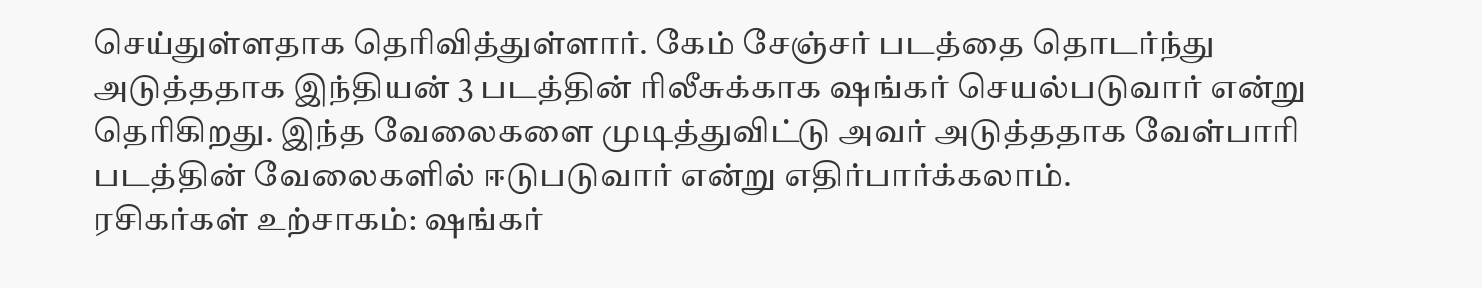செய்துள்ளதாக தெரிவித்துள்ளார். கேம் சேஞ்சர் படத்தை தொடர்ந்து அடுத்ததாக இந்தியன் 3 படத்தின் ரிலீசுக்காக ஷங்கர் செயல்படுவார் என்று தெரிகிறது. இந்த வேலைகளை முடித்துவிட்டு அவர் அடுத்ததாக வேள்பாரி படத்தின் வேலைகளில் ஈடுபடுவார் என்று எதிர்பார்க்கலாம்.
ரசிகர்கள் உற்சாகம்: ஷங்கர்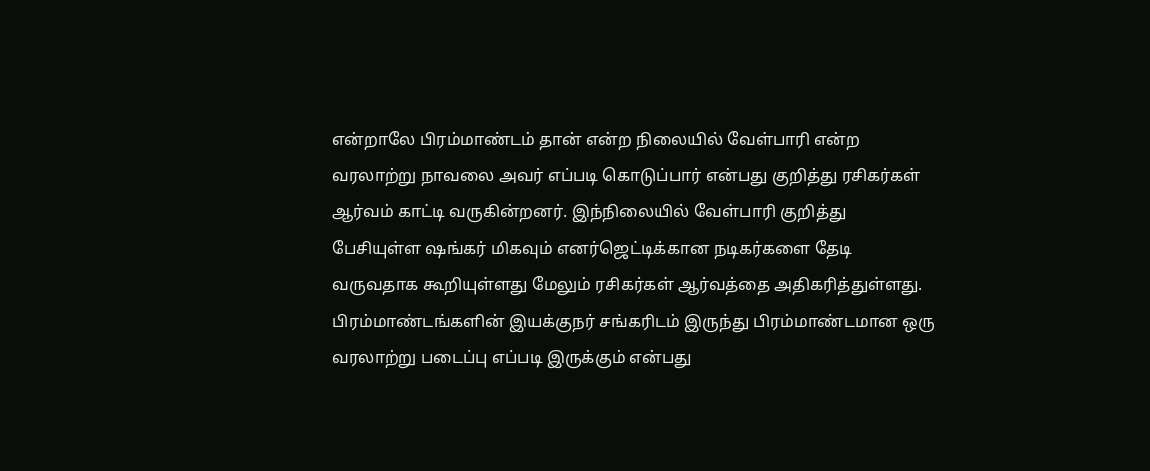என்றாலே பிரம்மாண்டம் தான் என்ற நிலையில் வேள்பாரி என்ற வரலாற்று நாவலை அவர் எப்படி கொடுப்பார் என்பது குறித்து ரசிகர்கள் ஆர்வம் காட்டி வருகின்றனர். இந்நிலையில் வேள்பாரி குறித்து பேசியுள்ள ஷங்கர் மிகவும் எனர்ஜெட்டிக்கான நடிகர்களை தேடி வருவதாக கூறியுள்ளது மேலும் ரசிகர்கள் ஆர்வத்தை அதிகரித்துள்ளது. பிரம்மாண்டங்களின் இயக்குநர் சங்கரிடம் இருந்து பிரம்மாண்டமான ஒரு வரலாற்று படைப்பு எப்படி இருக்கும் என்பது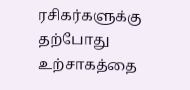ரசிகர்களுக்கு தற்போது உற்சாகத்தை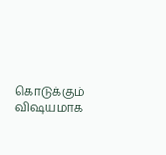கொடுக்கும் விஷயமாக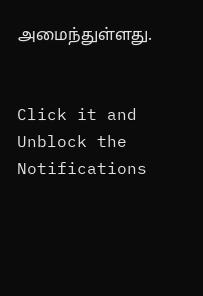அமைந்துள்ளது.


Click it and Unblock the Notifications